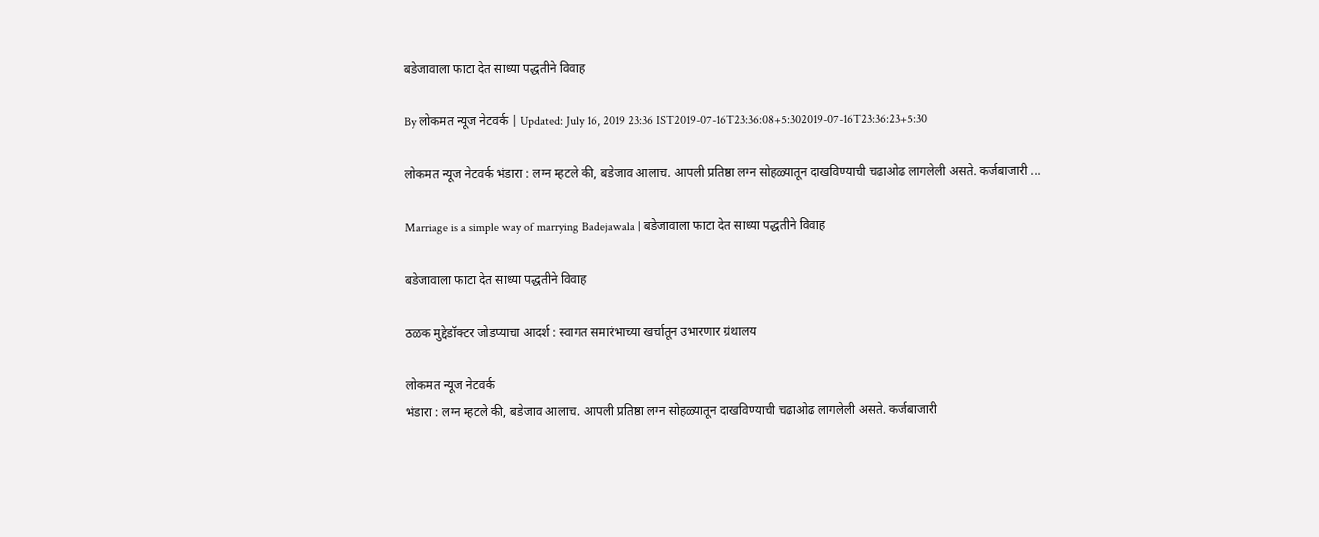बडेजावाला फाटा देत साध्या पद्धतीने विवाह

By लोकमत न्यूज नेटवर्क | Updated: July 16, 2019 23:36 IST2019-07-16T23:36:08+5:302019-07-16T23:36:23+5:30

लोकमत न्यूज नेटवर्क भंडारा : लग्न म्हटले की, बडेजाव आलाच. आपली प्रतिष्ठा लग्न सोहळ्यातून दाखविण्याची चढाओढ लागलेली असते. कर्जबाजारी ...

Marriage is a simple way of marrying Badejawala | बडेजावाला फाटा देत साध्या पद्धतीने विवाह

बडेजावाला फाटा देत साध्या पद्धतीने विवाह

ठळक मुद्देडॉक्टर जोडप्याचा आदर्श : स्वागत समारंभाच्या खर्चातून उभारणार ग्रंथालय

लोकमत न्यूज नेटवर्क
भंडारा : लग्न म्हटले की, बडेजाव आलाच. आपली प्रतिष्ठा लग्न सोहळ्यातून दाखविण्याची चढाओढ लागलेली असते. कर्जबाजारी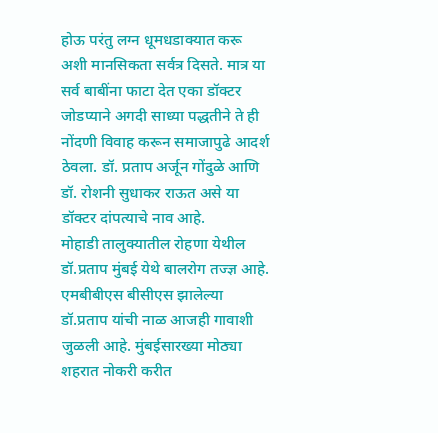होऊ परंतु लग्न धूमधडाक्यात करू अशी मानसिकता सर्वत्र दिसते. मात्र या सर्व बाबींना फाटा देत एका डॉक्टर जोडप्याने अगदी साध्या पद्धतीने ते ही नोंदणी विवाह करून समाजापुढे आदर्श ठेवला. डॉ. प्रताप अर्जून गोंदुळे आणि डॉ. रोशनी सुधाकर राऊत असे या डॉक्टर दांपत्याचे नाव आहे.
मोहाडी तालुक्यातील रोहणा येथील डॉ.प्रताप मुंबई येथे बालरोग तज्ज्ञ आहे. एमबीबीएस बीसीएस झालेल्या डॉ.प्रताप यांची नाळ आजही गावाशी जुळली आहे. मुंबईसारख्या मोठ्या शहरात नोकरी करीत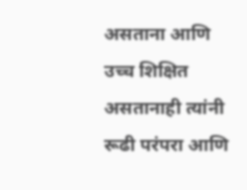असताना आणि उच्च शिक्षित असतानाही त्यांनी रूढी परंपरा आणि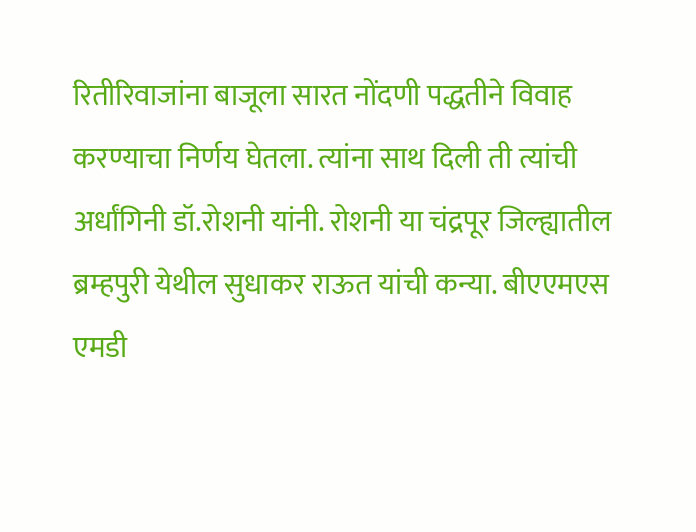रितीरिवाजांना बाजूला सारत नोंदणी पद्धतीने विवाह करण्याचा निर्णय घेतला. त्यांना साथ दिली ती त्यांची अर्धांगिनी डॉ.रोशनी यांनी. रोशनी या चंद्रपूर जिल्ह्यातील ब्रम्हपुरी येथील सुधाकर राऊत यांची कन्या. बीएएमएस एमडी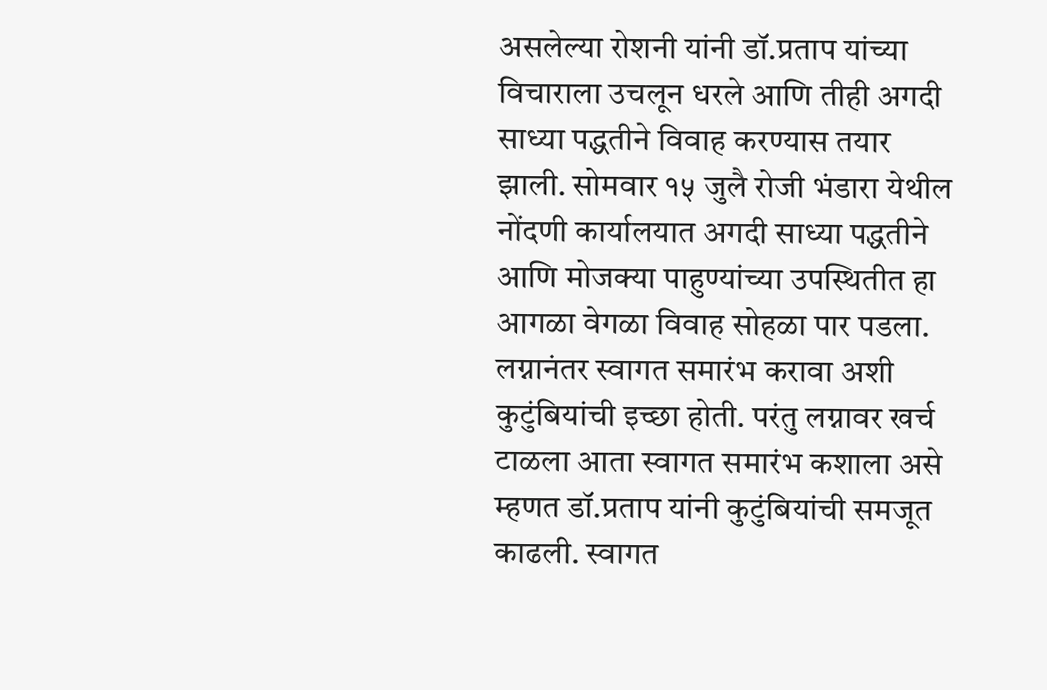असलेल्या रोशनी यांनी डॉ.प्रताप यांच्या विचाराला उचलून धरले आणि तीही अगदी साध्या पद्धतीने विवाह करण्यास तयार झाली. सोमवार १५ जुलै रोजी भंडारा येथील नोंदणी कार्यालयात अगदी साध्या पद्धतीने आणि मोजक्या पाहुण्यांच्या उपस्थितीत हा आगळा वेगळा विवाह सोहळा पार पडला.
लग्नानंतर स्वागत समारंभ करावा अशी कुटुंबियांची इच्छा होती. परंतु लग्नावर खर्च टाळला आता स्वागत समारंभ कशाला असे म्हणत डॉ.प्रताप यांनी कुटुंबियांची समजूत काढली. स्वागत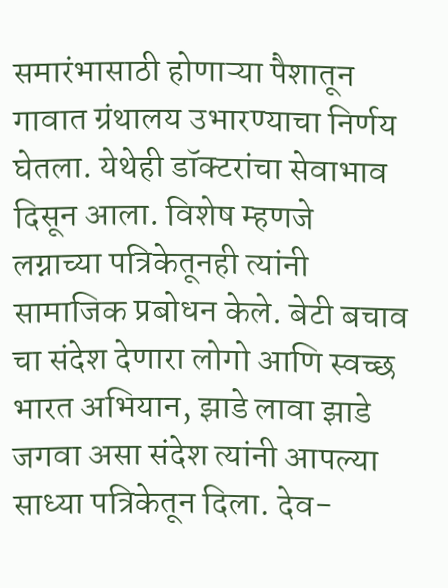समारंभासाठी होणाऱ्या पैशातून गावात ग्रंथालय उभारण्याचा निर्णय घेतला. येथेही डॉक्टरांचा सेवाभाव दिसून आला. विशेष म्हणजे लग्नाच्या पत्रिकेतूनही त्यांनी सामाजिक प्रबोधन केले. बेटी बचाव चा संदेश देणारा लोगो आणि स्वच्छ भारत अभियान, झाडे लावा झाडे जगवा असा संदेश त्यांनी आपल्या साध्या पत्रिकेतून दिला. देव-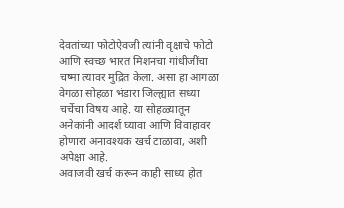देवतांच्या फोटोऐवजी त्यांनी वृक्षाचे फोटो आणि स्वच्छ भारत मिशनचा गांधीजींचा चष्मा त्यावर मुद्रित केला. असा हा आगळा वेगळा सोहळा भंडारा जिल्ह्यात सध्या चर्चेचा विषय आहे. या सोहळ्यातून अनेकांनी आदर्श घ्यावा आणि विवाहावर होणारा अनावश्यक खर्च टाळावा, अशी अपेक्षा आहे.
अवाजवी खर्च करून काही साध्य होत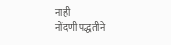नाही
नोंदणी पद्धतीने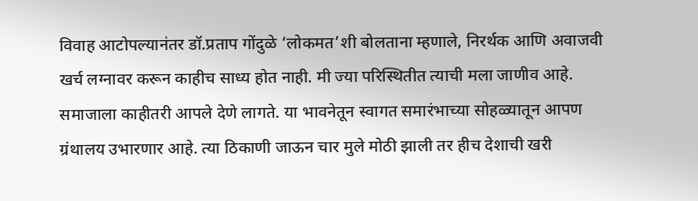विवाह आटोपल्यानंतर डॉ.प्रताप गोंदुळे ‘लोकमत’शी बोलताना म्हणाले, निरर्थक आणि अवाजवी खर्च लग्नावर करून काहीच साध्य होत नाही. मी ज्या परिस्थितीत त्याची मला जाणीव आहे. समाजाला काहीतरी आपले देणे लागते. या भावनेतून स्वागत समारंभाच्या सोहळ्यातून आपण ग्रंथालय उभारणार आहे. त्या ठिकाणी जाऊन चार मुले मोठी झाली तर हीच देशाची खरी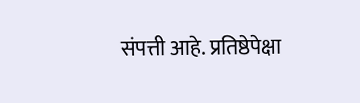संपत्ती आहे. प्रतिष्ठेपेक्षा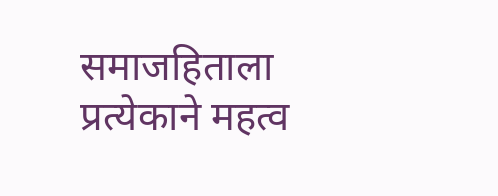समाजहिताला प्रत्येकाने महत्व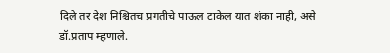दिले तर देश निश्चितच प्रगतीचे पाऊल टाकेल यात शंका नाही, असे डॉ.प्रताप म्हणाले.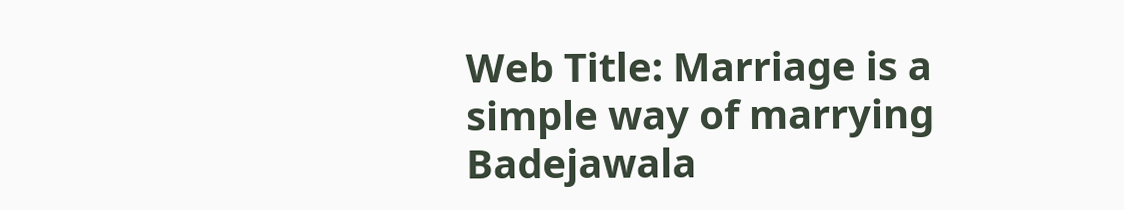Web Title: Marriage is a simple way of marrying Badejawala